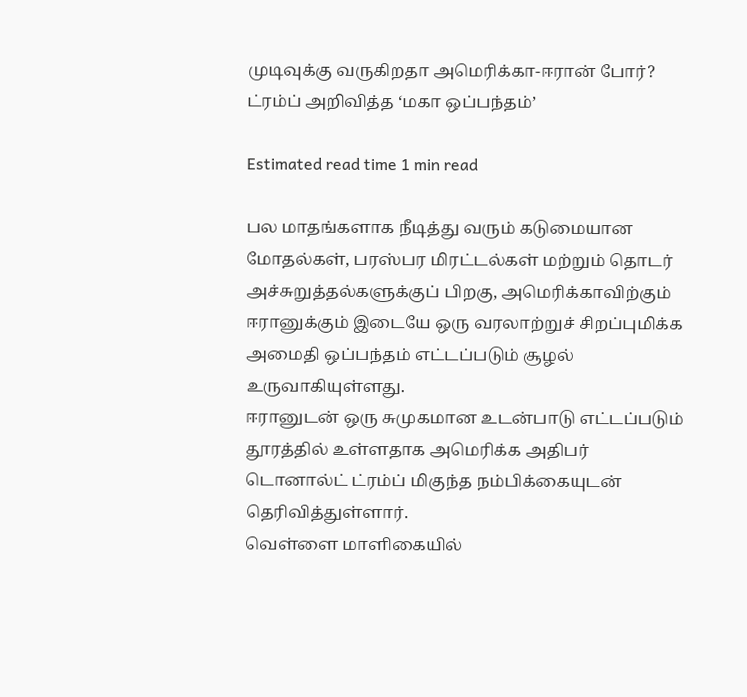முடிவுக்கு வருகிறதா அமெரிக்கா-ஈரான் போர்? ட்ரம்ப் அறிவித்த ‘மகா ஒப்பந்தம்’

Estimated read time 1 min read

பல மாதங்களாக நீடித்து வரும் கடுமையான மோதல்கள், பரஸ்பர மிரட்டல்கள் மற்றும் தொடர் அச்சுறுத்தல்களுக்குப் பிறகு, அமெரிக்காவிற்கும் ஈரானுக்கும் இடையே ஒரு வரலாற்றுச் சிறப்புமிக்க அமைதி ஒப்பந்தம் எட்டப்படும் சூழல் உருவாகியுள்ளது.
ஈரானுடன் ஒரு சுமுகமான உடன்பாடு எட்டப்படும் தூரத்தில் உள்ளதாக அமெரிக்க அதிபர் டொனால்ட் ட்ரம்ப் மிகுந்த நம்பிக்கையுடன் தெரிவித்துள்ளார்.
வெள்ளை மாளிகையில்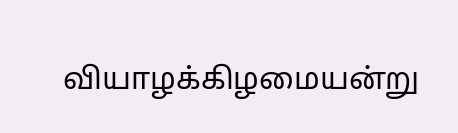வியாழக்கிழமையன்று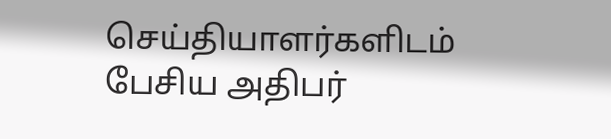செய்தியாளர்களிடம் பேசிய அதிபர்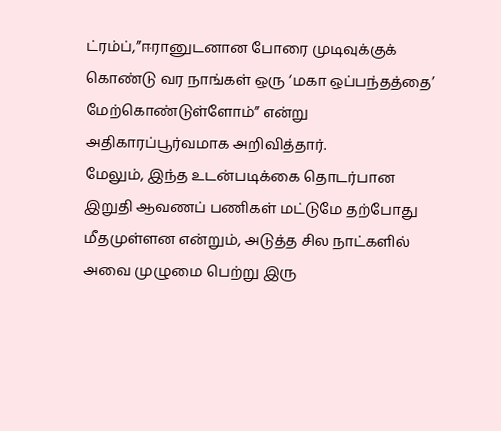ட்ரம்ப்,”ஈரானுடனான போரை முடிவுக்குக் கொண்டு வர நாங்கள் ஒரு ‘மகா ஒப்பந்தத்தை’ மேற்கொண்டுள்ளோம்” என்று அதிகாரப்பூர்வமாக அறிவித்தார்.
மேலும், இந்த உடன்படிக்கை தொடர்பான இறுதி ஆவணப் பணிகள் மட்டுமே தற்போது மீதமுள்ளன என்றும், அடுத்த சில நாட்களில் அவை முழுமை பெற்று இரு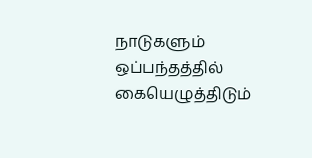நாடுகளும் ஒப்பந்தத்தில் கையெழுத்திடும்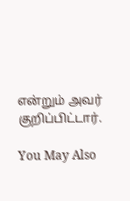என்றும் அவர் குறிப்பிட்டார்.

You May Also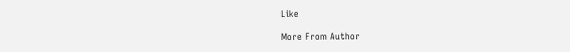Like

More From Author